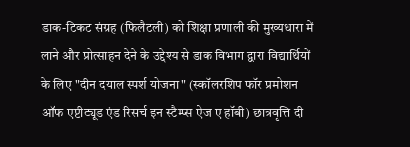डाक-टिकट संग्रह (फिलैटली) को शिक्षा प्रणाली की मुख्यधारा में लाने और प्रोत्साहन देने के उद्देश्य से डाक विभाग द्वारा विद्यार्थियों के लिए "दीन दयाल स्पर्श योजना" (स्कॉलरशिप फॉर प्रमोशन ऑफ एप्टीट्यूड एंड रिसर्च इन स्टैम्प्स ऐज ए हॉबी) छात्रवृत्ति दी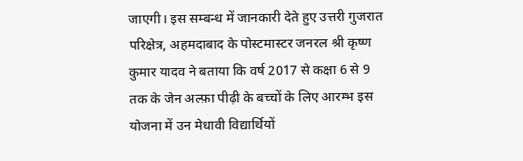जाएगी। इस सम्बन्ध में जानकारी देते हुए उत्तरी गुजरात परिक्षेत्र, अहमदाबाद के पोस्टमास्टर जनरल श्री कृष्ण कुमार यादव ने बताया कि वर्ष 2017 से कक्षा 6 से 9 तक के जेन अल्फ़ा पीढ़ी के बच्चों के लिए आरम्भ इस योजना में उन मेधावी विद्यार्थियों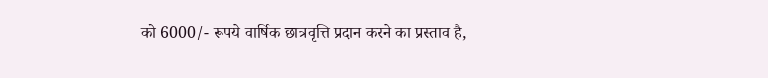को 6000/- रूपये वार्षिक छात्रवृत्ति प्रदान करने का प्रस्ताव है,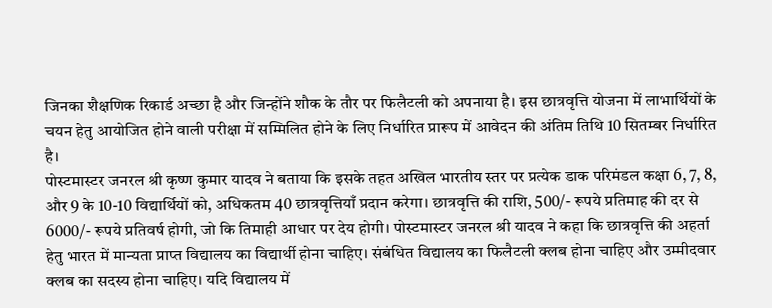जिनका शैक्षणिक रिकार्ड अच्छा है और जिन्होंने शौक के तौर पर फिलैटली को अपनाया है। इस छात्रवृत्ति योजना में लाभार्थियों के चयन हेतु आयोजित होने वाली परीक्षा में सम्मिलित होने के लिए निर्धारित प्रारूप में आवेदन की अंतिम तिथि 10 सितम्बर निर्धारित है।
पोस्टमास्टर जनरल श्री कृष्ण कुमार यादव ने बताया कि इसके तहत अखिल भारतीय स्तर पर प्रत्येक डाक परिमंडल कक्षा 6, 7, 8, और 9 के 10-10 विद्यार्थियों को, अधिकतम 40 छात्रवृत्तियाँ प्रदान करेगा। छात्रवृत्ति की राशि, 500/- रूपये प्रतिमाह की दर से 6000/- रूपये प्रतिवर्ष होगी, जो कि तिमाही आधार पर देय होगी। पोस्टमास्टर जनरल श्री यादव ने कहा कि छात्रवृत्ति की अहर्ता हेतु भारत में मान्यता प्राप्त विद्यालय का विद्यार्थी होना चाहिए। संबंधित विद्यालय का फिलैटली क्लब होना चाहिए और उम्मीदवार क्लब का सदस्य होना चाहिए। यदि विद्यालय में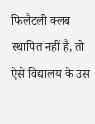फिलैटली क्लब स्थापित नहीं है, तो ऐसे विद्यालय के उस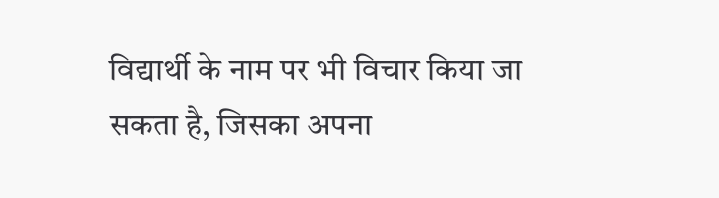विद्यार्थी के नाम पर भी विचार किया जा सकता है, जिसका अपना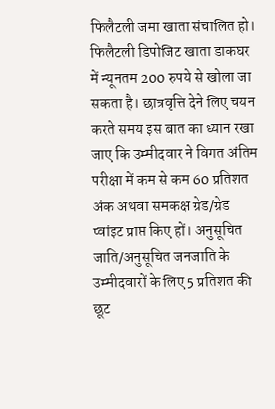फिलैटली जमा खाता संचालित हो। फिलैटली डिपोजिट खाता डाकघर में न्यूनतम 200 रुपये से खोला जा सकता है। छात्रवृत्ति देने लिए चयन करते समय इस बात का ध्यान रखा जाए कि उम्मीदवार ने विगत अंतिम परीक्षा में कम से कम 60 प्रतिशत अंक अथवा समकक्ष ग्रेड/ग्रेड प्वांइट प्राप्त किए हों। अनुसूचित जाति/अनुसूचित जनजाति के उम्मीदवारों के लिए 5 प्रतिशत की छूट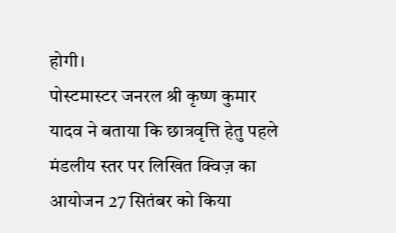होगी।
पोस्टमास्टर जनरल श्री कृष्ण कुमार यादव ने बताया कि छात्रवृत्ति हेतु पहले मंडलीय स्तर पर लिखित क्विज़ का आयोजन 27 सितंबर को किया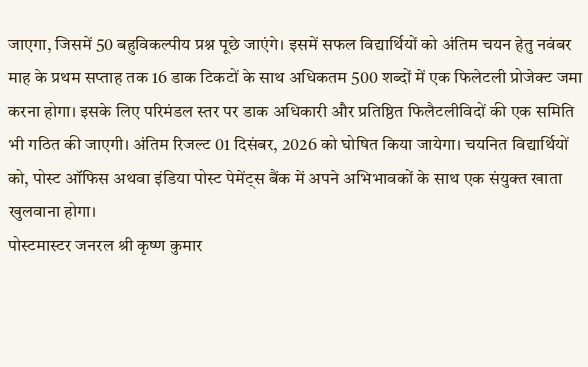जाएगा, जिसमें 50 बहुविकल्पीय प्रश्न पूछे जाएंगे। इसमें सफल विद्यार्थियों को अंतिम चयन हेतु नवंबर माह के प्रथम सप्ताह तक 16 डाक टिकटों के साथ अधिकतम 500 शब्दों में एक फिलेटली प्रोजेक्ट जमा करना होगा। इसके लिए परिमंडल स्तर पर डाक अधिकारी और प्रतिष्ठित फिलैटलीविदों की एक समिति भी गठित की जाएगी। अंतिम रिजल्ट 01 दिसंबर, 2026 को घोषित किया जायेगा। चयनित विद्यार्थियों को, पोस्ट ऑफिस अथवा इंडिया पोस्ट पेमेंट्स बैंक में अपने अभिभावकों के साथ एक संयुक्त खाता खुलवाना होगा।
पोस्टमास्टर जनरल श्री कृष्ण कुमार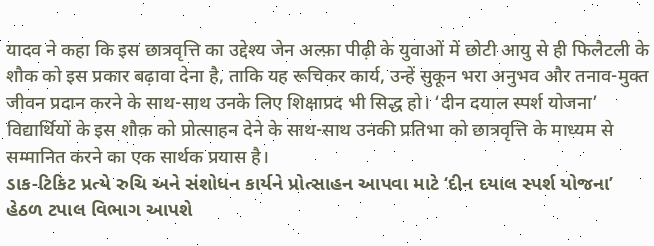यादव ने कहा कि इस छात्रवृत्ति का उद्देश्य जेन अल्फ़ा पीढ़ी के युवाओं में छोटी आयु से ही फिलैटली के शौक को इस प्रकार बढ़ावा देना है, ताकि यह रूचिकर कार्य, उन्हें सुकून भरा अनुभव और तनाव-मुक्त जीवन प्रदान करने के साथ-साथ उनके लिए शिक्षाप्रद भी सिद्ध हो। ‘दीन दयाल स्पर्श योजना’ विद्यार्थियों के इस शौक को प्रोत्साहन देने के साथ-साथ उनकी प्रतिभा को छात्रवृत्ति के माध्यम से सम्मानित करने का एक सार्थक प्रयास है।
ડાક-ટિકિટ પ્રત્યે રુચિ અને સંશોધન કાર્યને પ્રોત્સાહન આપવા માટે ‘દીન દયાલ સ્પર્શ યોજના’ હેઠળ ટપાલ વિભાગ આપશે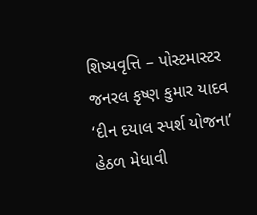શિષ્યવૃત્તિ – પોસ્ટમાસ્ટર જનરલ કૃષ્ણ કુમાર યાદવ
‘દીન દયાલ સ્પર્શ યોજના’ હેઠળ મેધાવી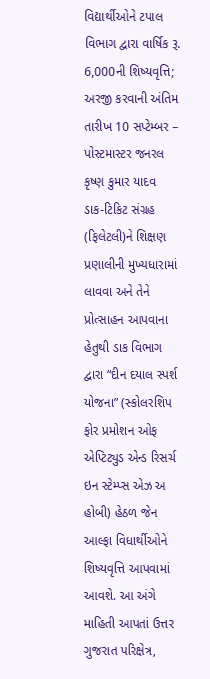વિદ્યાર્થીઓને ટપાલ વિભાગ દ્વારા વાર્ષિક રૂ. 6,000ની શિષ્યવૃત્તિ; અરજી કરવાની અંતિમ તારીખ 10 સપ્ટેમ્બર – પોસ્ટમાસ્ટર જનરલ કૃષ્ણ કુમાર યાદવ
ડાક-ટિકિટ સંગ્રહ (ફિલેટલી)ને શિક્ષણ પ્રણાલીની મુખ્યધારામાં લાવવા અને તેને પ્રોત્સાહન આપવાના હેતુથી ડાક વિભાગ દ્વારા “દીન દયાલ સ્પર્શ યોજના” (સ્કોલરશિપ ફોર પ્રમોશન ઓફ એપ્ટિટ્યુડ એન્ડ રિસર્ચ ઇન સ્ટેમ્પ્સ એઝ અ હોબી) હેઠળ જેન આલ્ફા વિધાર્થીઓને શિષ્યવૃત્તિ આપવામાં આવશે. આ અંગે માહિતી આપતાં ઉત્તર ગુજરાત પરિક્ષેત્ર,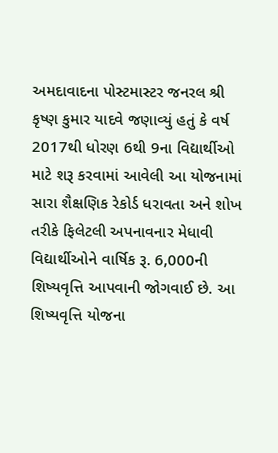અમદાવાદના પોસ્ટમાસ્ટર જનરલ શ્રી કૃષ્ણ કુમાર યાદવે જણાવ્યું હતું કે વર્ષ 2017થી ધોરણ 6થી 9ના વિદ્યાર્થીઓ માટે શરૂ કરવામાં આવેલી આ યોજનામાં સારા શૈક્ષણિક રેકોર્ડ ધરાવતા અને શોખ તરીકે ફિલેટલી અપનાવનાર મેધાવી વિદ્યાર્થીઓને વાર્ષિક રૂ. 6,000ની શિષ્યવૃત્તિ આપવાની જોગવાઈ છે. આ શિષ્યવૃત્તિ યોજના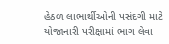હેઠળ લાભાર્થીઓની પસંદગી માટે યોજાનારી પરીક્ષામાં ભાગ લેવા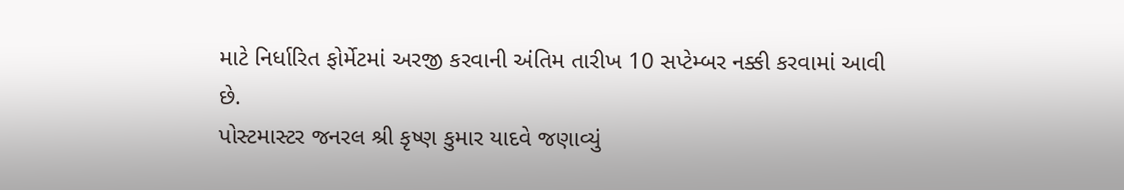માટે નિર્ધારિત ફોર્મેટમાં અરજી કરવાની અંતિમ તારીખ 10 સપ્ટેમ્બર નક્કી કરવામાં આવી છે.
પોસ્ટમાસ્ટર જનરલ શ્રી કૃષ્ણ કુમાર યાદવે જણાવ્યું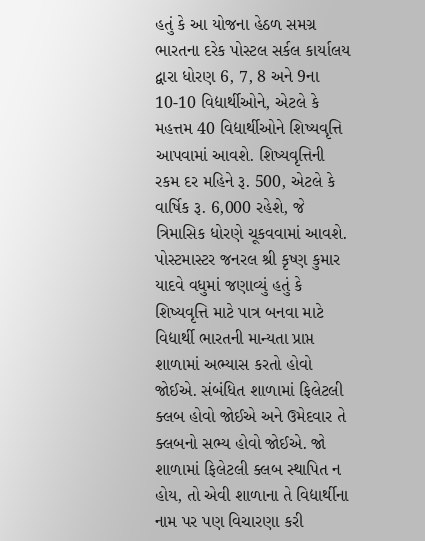હતું કે આ યોજના હેઠળ સમગ્ર ભારતના દરેક પોસ્ટલ સર્કલ કાર્યાલય દ્વારા ધોરણ 6, 7, 8 અને 9ના 10-10 વિદ્યાર્થીઓને, એટલે કે મહત્તમ 40 વિદ્યાર્થીઓને શિષ્યવૃત્તિ આપવામાં આવશે. શિષ્યવૃત્તિની રકમ દર મહિને રૂ. 500, એટલે કે વાર્ષિક રૂ. 6,000 રહેશે, જે ત્રિમાસિક ધોરણે ચૂકવવામાં આવશે. પોસ્ટમાસ્ટર જનરલ શ્રી કૃષ્ણ કુમાર યાદવે વધુમાં જણાવ્યું હતું કે શિષ્યવૃત્તિ માટે પાત્ર બનવા માટે વિદ્યાર્થી ભારતની માન્યતા પ્રાપ્ત શાળામાં અભ્યાસ કરતો હોવો જોઈએ. સંબંધિત શાળામાં ફિલેટલી ક્લબ હોવો જોઈએ અને ઉમેદવાર તે ક્લબનો સભ્ય હોવો જોઈએ. જો શાળામાં ફિલેટલી ક્લબ સ્થાપિત ન હોય, તો એવી શાળાના તે વિદ્યાર્થીના નામ પર પણ વિચારણા કરી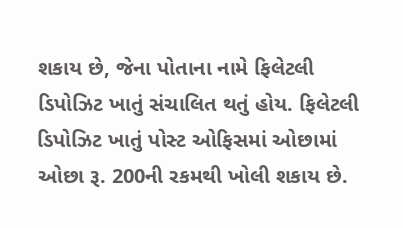શકાય છે, જેના પોતાના નામે ફિલેટલી ડિપોઝિટ ખાતું સંચાલિત થતું હોય. ફિલેટલી ડિપોઝિટ ખાતું પોસ્ટ ઓફિસમાં ઓછામાં ઓછા રૂ. 200ની રકમથી ખોલી શકાય છે.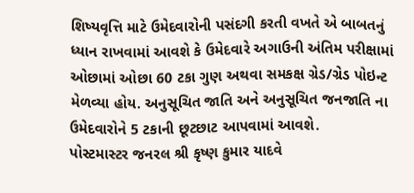શિષ્યવૃત્તિ માટે ઉમેદવારોની પસંદગી કરતી વખતે એ બાબતનું ધ્યાન રાખવામાં આવશે કે ઉમેદવારે અગાઉની અંતિમ પરીક્ષામાં ઓછામાં ઓછા 60 ટકા ગુણ અથવા સમકક્ષ ગ્રેડ/ગ્રેડ પોઇન્ટ મેળવ્યા હોય. અનુસૂચિત જાતિ અને અનુસૂચિત જનજાતિ ના ઉમેદવારોને 5 ટકાની છૂટછાટ આપવામાં આવશે.
પોસ્ટમાસ્ટર જનરલ શ્રી કૃષ્ણ કુમાર યાદવે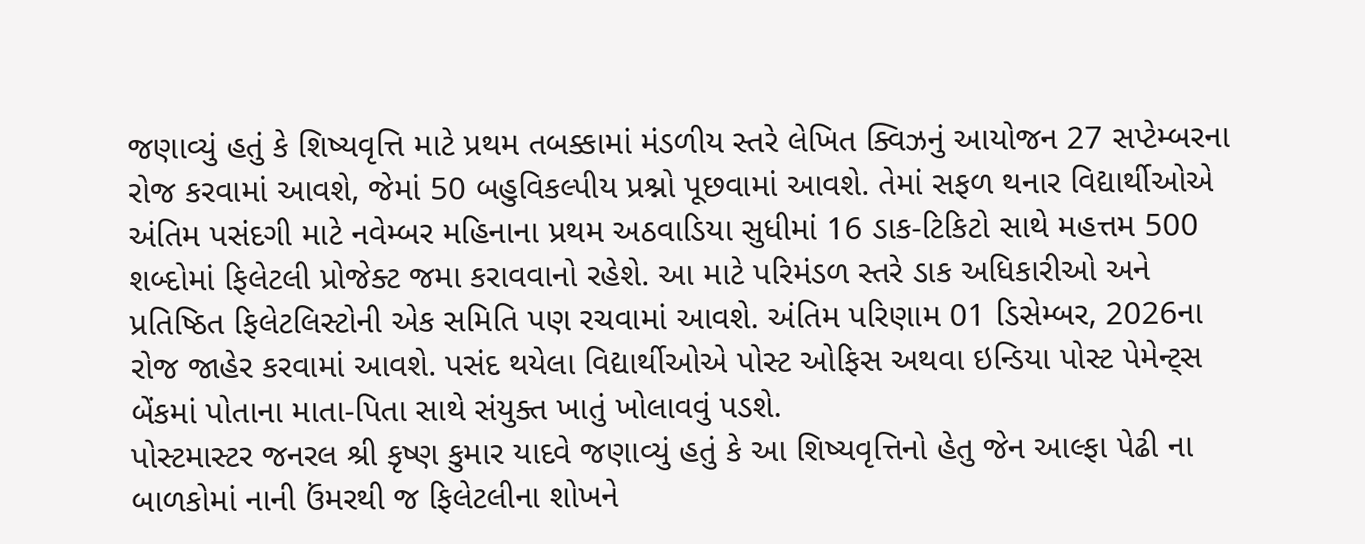જણાવ્યું હતું કે શિષ્યવૃત્તિ માટે પ્રથમ તબક્કામાં મંડળીય સ્તરે લેખિત ક્વિઝનું આયોજન 27 સપ્ટેમ્બરના રોજ કરવામાં આવશે, જેમાં 50 બહુવિકલ્પીય પ્રશ્નો પૂછવામાં આવશે. તેમાં સફળ થનાર વિદ્યાર્થીઓએ અંતિમ પસંદગી માટે નવેમ્બર મહિનાના પ્રથમ અઠવાડિયા સુધીમાં 16 ડાક-ટિકિટો સાથે મહત્તમ 500 શબ્દોમાં ફિલેટલી પ્રોજેક્ટ જમા કરાવવાનો રહેશે. આ માટે પરિમંડળ સ્તરે ડાક અધિકારીઓ અને પ્રતિષ્ઠિત ફિલેટલિસ્ટોની એક સમિતિ પણ રચવામાં આવશે. અંતિમ પરિણામ 01 ડિસેમ્બર, 2026ના રોજ જાહેર કરવામાં આવશે. પસંદ થયેલા વિદ્યાર્થીઓએ પોસ્ટ ઓફિસ અથવા ઇન્ડિયા પોસ્ટ પેમેન્ટ્સ બેંકમાં પોતાના માતા-પિતા સાથે સંયુક્ત ખાતું ખોલાવવું પડશે.
પોસ્ટમાસ્ટર જનરલ શ્રી કૃષ્ણ કુમાર યાદવે જણાવ્યું હતું કે આ શિષ્યવૃત્તિનો હેતુ જેન આલ્ફા પેઢી ના બાળકોમાં નાની ઉંમરથી જ ફિલેટલીના શોખને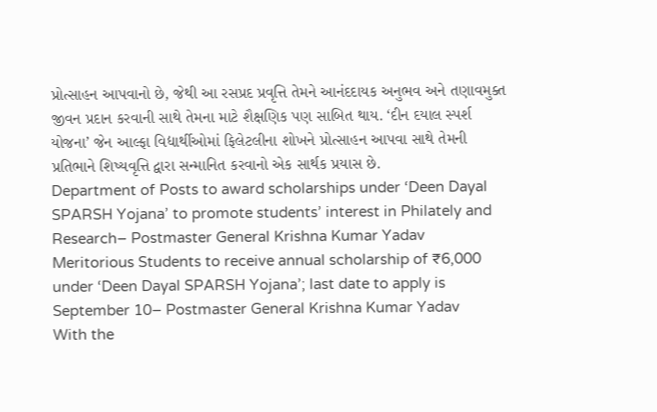પ્રોત્સાહન આપવાનો છે, જેથી આ રસપ્રદ પ્રવૃત્તિ તેમને આનંદદાયક અનુભવ અને તણાવમુક્ત જીવન પ્રદાન કરવાની સાથે તેમના માટે શૈક્ષણિક પણ સાબિત થાય. ‘દીન દયાલ સ્પર્શ યોજના’ જેન આલ્ફા વિદ્યાર્થીઓમાં ફિલેટલીના શોખને પ્રોત્સાહન આપવા સાથે તેમની પ્રતિભાને શિષ્યવૃત્તિ દ્વારા સન્માનિત કરવાનો એક સાર્થક પ્રયાસ છે.
Department of Posts to award scholarships under ‘Deen Dayal SPARSH Yojana’ to promote students’ interest in Philately and Research– Postmaster General Krishna Kumar Yadav
Meritorious Students to receive annual scholarship of ₹6,000 under ‘Deen Dayal SPARSH Yojana’; last date to apply is September 10– Postmaster General Krishna Kumar Yadav
With the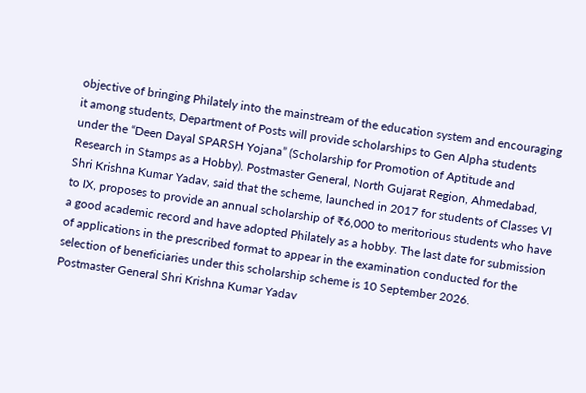objective of bringing Philately into the mainstream of the education system and encouraging it among students, Department of Posts will provide scholarships to Gen Alpha students under the “Deen Dayal SPARSH Yojana” (Scholarship for Promotion of Aptitude and Research in Stamps as a Hobby). Postmaster General, North Gujarat Region, Ahmedabad, Shri Krishna Kumar Yadav, said that the scheme, launched in 2017 for students of Classes VI to IX, proposes to provide an annual scholarship of ₹6,000 to meritorious students who have a good academic record and have adopted Philately as a hobby. The last date for submission of applications in the prescribed format to appear in the examination conducted for the selection of beneficiaries under this scholarship scheme is 10 September 2026.
Postmaster General Shri Krishna Kumar Yadav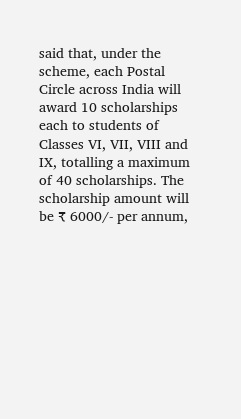said that, under the scheme, each Postal Circle across India will award 10 scholarships each to students of Classes VI, VII, VIII and IX, totalling a maximum of 40 scholarships. The scholarship amount will be ₹ 6000/- per annum,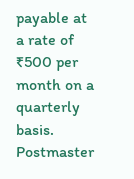payable at a rate of ₹500 per month on a quarterly basis. Postmaster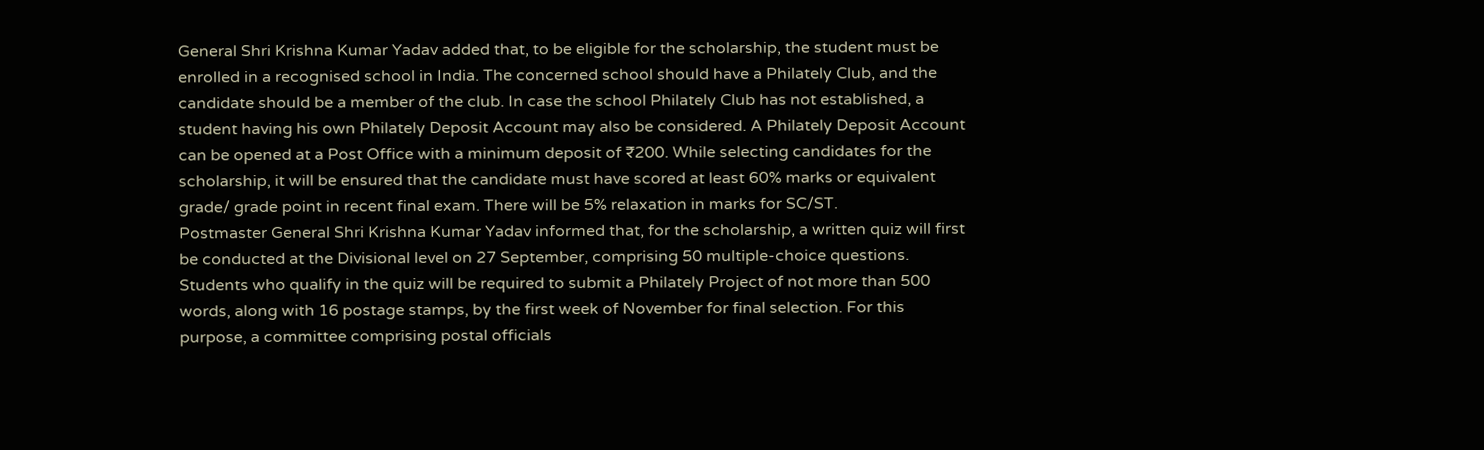General Shri Krishna Kumar Yadav added that, to be eligible for the scholarship, the student must be enrolled in a recognised school in India. The concerned school should have a Philately Club, and the candidate should be a member of the club. In case the school Philately Club has not established, a student having his own Philately Deposit Account may also be considered. A Philately Deposit Account can be opened at a Post Office with a minimum deposit of ₹200. While selecting candidates for the scholarship, it will be ensured that the candidate must have scored at least 60% marks or equivalent grade/ grade point in recent final exam. There will be 5% relaxation in marks for SC/ST.
Postmaster General Shri Krishna Kumar Yadav informed that, for the scholarship, a written quiz will first be conducted at the Divisional level on 27 September, comprising 50 multiple-choice questions. Students who qualify in the quiz will be required to submit a Philately Project of not more than 500 words, along with 16 postage stamps, by the first week of November for final selection. For this purpose, a committee comprising postal officials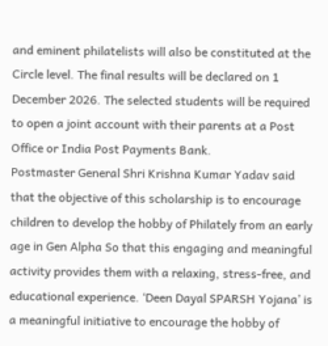and eminent philatelists will also be constituted at the Circle level. The final results will be declared on 1 December 2026. The selected students will be required to open a joint account with their parents at a Post Office or India Post Payments Bank.
Postmaster General Shri Krishna Kumar Yadav said that the objective of this scholarship is to encourage children to develop the hobby of Philately from an early age in Gen Alpha So that this engaging and meaningful activity provides them with a relaxing, stress-free, and educational experience. ‘Deen Dayal SPARSH Yojana’ is a meaningful initiative to encourage the hobby of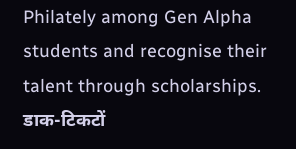Philately among Gen Alpha students and recognise their talent through scholarships.
डाक-टिकटों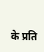के प्रति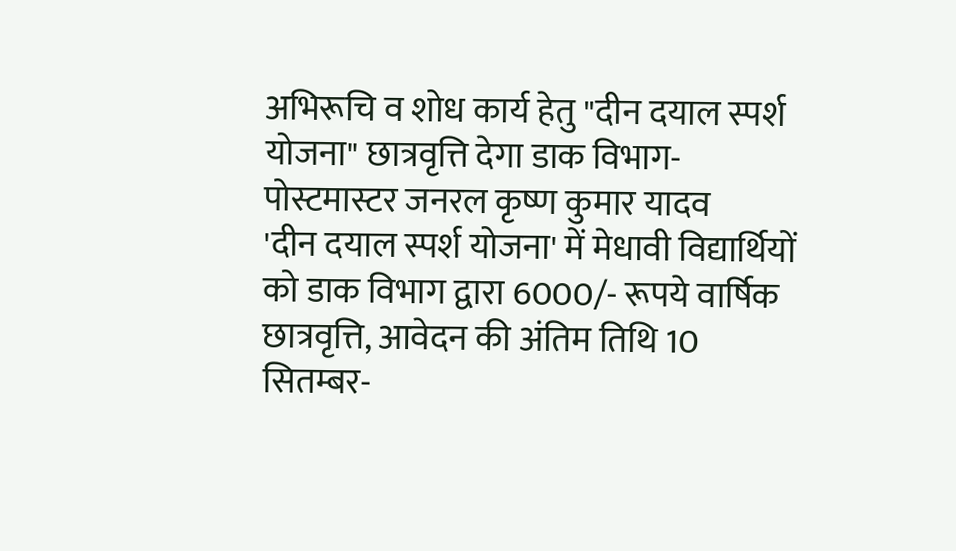अभिरूचि व शोध कार्य हेतु "दीन दयाल स्पर्श योजना" छात्रवृत्ति देगा डाक विभाग- पोस्टमास्टर जनरल कृष्ण कुमार यादव
'दीन दयाल स्पर्श योजना' में मेधावी विद्यार्थियों को डाक विभाग द्वारा 6000/- रूपये वार्षिक छात्रवृत्ति, आवेदन की अंतिम तिथि 10 सितम्बर-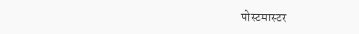पोस्टमास्टर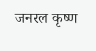जनरल कृष्ण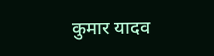कुमार यादव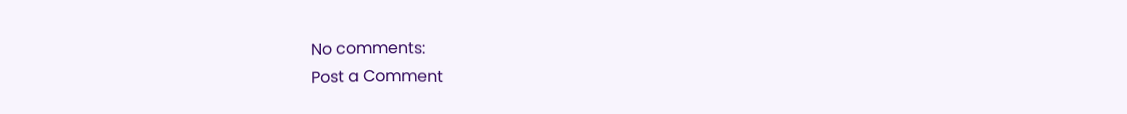No comments:
Post a Comment